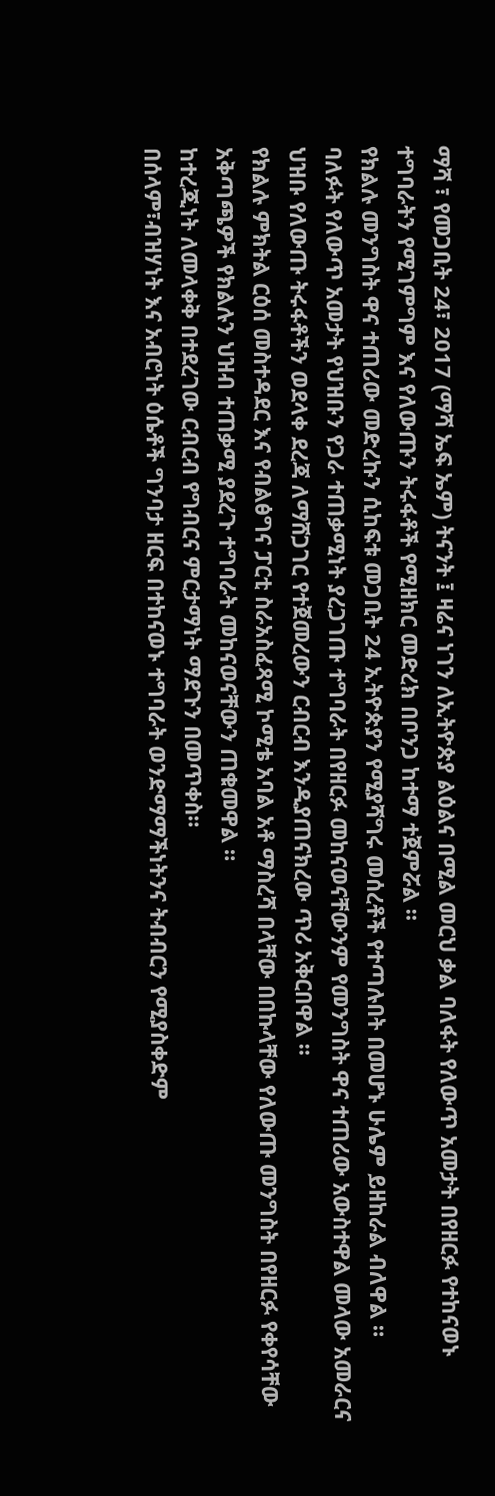ማሻ ፣ የመጋቢት 24፣ 2017 (ማሻ ኤፍ ኤም) ትናንት ፤ ዛሬና ነገን ለኢትዮጵያ ልዕልና በሚል መርህ ቃል ባለፋት የለውጥ አመታት በየዘርፉ የተከናወኑ ተግባራትን የሚገምግም እና የለውጡን ትሩፋቶች የሚዘክር መድረክ በቦንጋ ከተማ ተጀምሯል ።
የክልሉ መንግስት ዋና ተጠሪው መድረኩን ሲከፍቱ መጋቢት 24 ኢትዮጵያን የሚያሻግሩ መሰረቶች የተጣሉበት በመሆኑ ሁሌም ይዘከራል ብለዋል ።
ባለፉት የለውጥ አመታት የህዝቡን የጋራ ተጠቃሚነት ያረጋገጡ ተግባራት በየዘርፉ መከናወናቸውንም የመንግስት ዋና ተጠሪው አውስተዋል መላው አመራርና ህዝቡ የለውጡ ትሩፋቶችን ወደላቀ ደረጃ ለማሸጋገር የተጀመረውን ርብርብ እንዲያጠናክረው ጥሪ አቅርበዋል ።
የክልሉ ምክትል ርዕሰ መስተዳደር እና የብልፅግና ፓርቲ ስራአስፈጻሚ ኮሚቴ አባል አቶ ማስረሻ በላቸው በበኩላቸው የለውጡ መንግስት በየዘርፉ የቀየሳቸው አቅጣጫዎች የክልሉን ህዝብ ተጠቃሚ ያደረጉ ተግባራት መከናወናቸውን ጠቁመዋል ።
ከተረጂነት ለመላቀቅ በተደረገው ርብርብ የግብርና ምርታማነት ማደጉን በመጥቀስ።
በሰላም፣ብዝሃነት እና አብሮነት ዕሴቶች ግንባታ ዘርፍ በተከናወኑ ተግባራት ወንድማማችነትንና ትብብርን የሚያስቀድም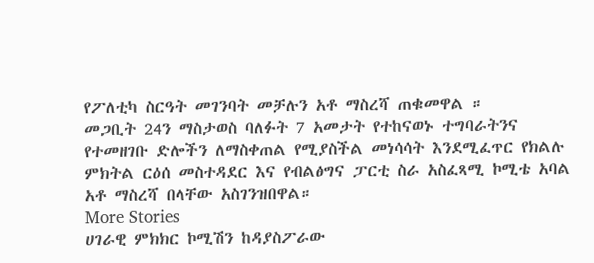የፖለቲካ ስርዓት መገንባት መቻሉን አቶ ማስረሻ ጠቁመዋል ።
መጋቢት 24ን ማስታወስ ባለፉት 7 አመታት የተከናወኑ ተግባራትንና የተመዘገቡ ድሎችን ለማስቀጠል የሚያስችል መነሳሳት እንደሚፈጥር የክልሉ ምክትል ርዕሰ መስተዳደር እና የብልፅግና ፓርቲ ስራ አስፈጻሚ ኮሚቴ አባል አቶ ማስረሻ በላቸው አስገንዝበዋል።
More Stories
ሀገራዊ ምክክር ኮሚሽን ከዳያስፖራው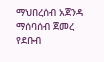ማህበረሰብ አጀንዳ ማሰባሰብ ጀመረ
የደቡብ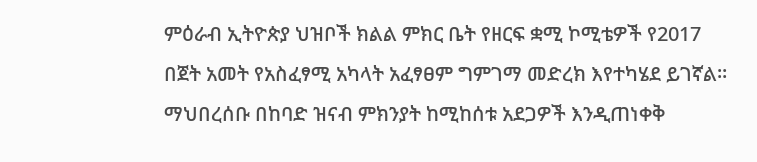ምዕራብ ኢትዮጵያ ህዝቦች ክልል ምክር ቤት የዘርፍ ቋሚ ኮሚቴዎች የ2017 በጀት አመት የአስፈፃሚ አካላት አፈፃፀም ግምገማ መድረክ እየተካሄደ ይገኛል።
ማህበረሰቡ በከባድ ዝናብ ምክንያት ከሚከሰቱ አደጋዎች እንዲጠነቀቅ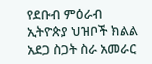የደቡብ ምዕራብ ኢትዮጵያ ህዝቦች ክልል አደጋ ስጋት ስራ አመራር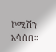ኮሚሽን አሳሰበ።